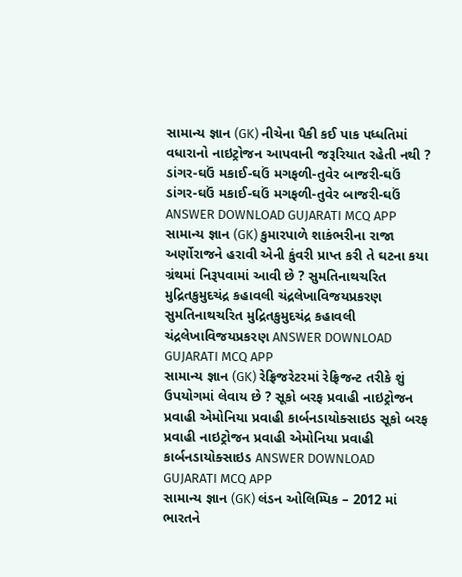સામાન્ય જ્ઞાન (GK) નીચેના પૈકી કઈ પાક પધ્ધતિમાં વધારાનો નાઇટ્રોજન આપવાની જરૂરિયાત રહેતી નથી ? ડાંગર-ઘઉં મકાઈ-ઘઉં મગફળી-તુવેર બાજરી-ઘઉં ડાંગર-ઘઉં મકાઈ-ઘઉં મગફળી-તુવેર બાજરી-ઘઉં ANSWER DOWNLOAD GUJARATI MCQ APP
સામાન્ય જ્ઞાન (GK) કુમારપાળે શાકંભરીના રાજા અર્ણોરાજને હરાવી એની કુંવરી પ્રાપ્ત કરી તે ઘટના કયા ગ્રંથમાં નિરૂપવામાં આવી છે ? સુમતિનાથચરિત મુદ્રિતકુમુદચંદ્ર કહાવલી ચંદ્રલેખાવિજયપ્રકરણ સુમતિનાથચરિત મુદ્રિતકુમુદચંદ્ર કહાવલી ચંદ્રલેખાવિજયપ્રકરણ ANSWER DOWNLOAD GUJARATI MCQ APP
સામાન્ય જ્ઞાન (GK) રેફ્રિજરેટરમાં રેફ્રિજન્ટ તરીકે શું ઉપયોગમાં લેવાય છે ? સૂકો બરફ પ્રવાહી નાઇટ્રોજન પ્રવાહી એમોનિયા પ્રવાહી કાર્બનડાયોક્સાઇડ સૂકો બરફ પ્રવાહી નાઇટ્રોજન પ્રવાહી એમોનિયા પ્રવાહી કાર્બનડાયોક્સાઇડ ANSWER DOWNLOAD GUJARATI MCQ APP
સામાન્ય જ્ઞાન (GK) લંડન ઓલિમ્પિક – 2012 માં ભારતને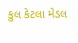કુલ કેટલા મેડલ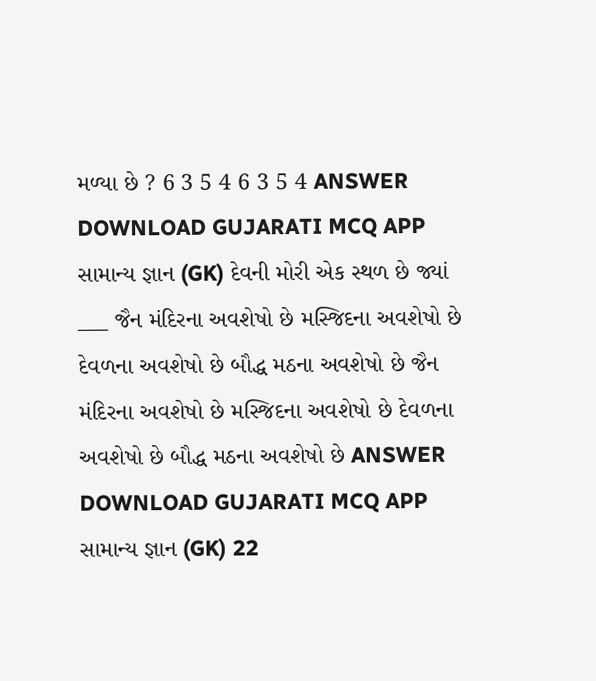મળ્યા છે ? 6 3 5 4 6 3 5 4 ANSWER DOWNLOAD GUJARATI MCQ APP
સામાન્ય જ્ઞાન (GK) દેવની મોરી એક સ્થળ છે જ્યાં ___ જૈન મંદિરના અવશેષો છે મસ્જિદના અવશેષો છે દેવળના અવશેષો છે બૌદ્ધ મઠના અવશેષો છે જૈન મંદિરના અવશેષો છે મસ્જિદના અવશેષો છે દેવળના અવશેષો છે બૌદ્ધ મઠના અવશેષો છે ANSWER DOWNLOAD GUJARATI MCQ APP
સામાન્ય જ્ઞાન (GK) 22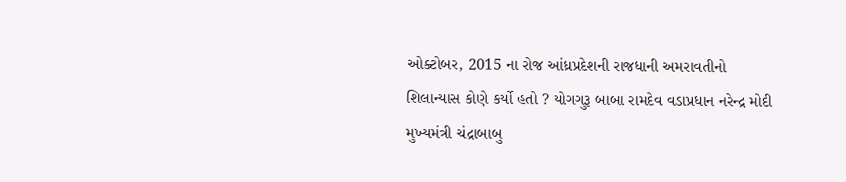ઓક્ટોબર, 2015 ના રોજ આંધ્રપ્રદેશની રાજધાની અમરાવતીનો શિલાન્યાસ કોણે કર્યો હતો ? યોગગુરૂ બાબા રામદેવ વડાપ્રધાન નરેન્દ્ર મોદી મુખ્યમંત્રી ચંદ્રાબાબુ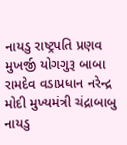નાયડુ રાષ્ટ્રપતિ પ્રણવ મુખર્જી યોગગુરૂ બાબા રામદેવ વડાપ્રધાન નરેન્દ્ર મોદી મુખ્યમંત્રી ચંદ્રાબાબુ નાયડુ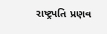રાષ્ટ્રપતિ પ્રણવ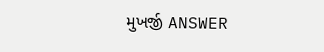મુખર્જી ANSWER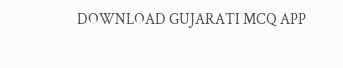DOWNLOAD GUJARATI MCQ APP